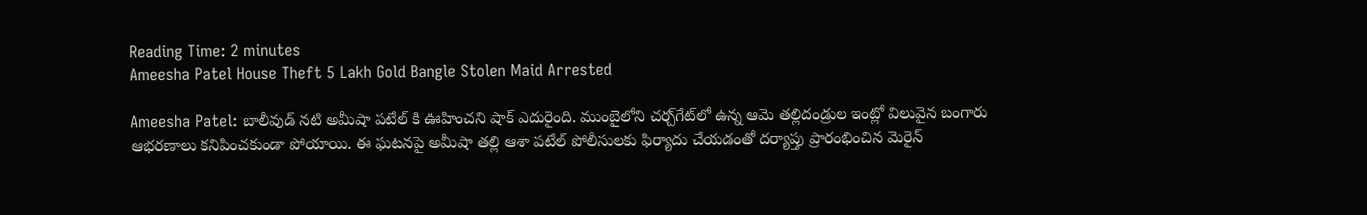Reading Time: 2 minutes
Ameesha Patel House Theft 5 Lakh Gold Bangle Stolen Maid Arrested

Ameesha Patel: బాలీవుడ్ నటి అమీషా పటేల్ కి ఊహించని షాక్ ఎదురైంది. ముంబైలోని చర్చ్‌గేట్‌లో ఉన్న ఆమె తల్లిదండ్రుల ఇంట్లో విలువైన బంగారు ఆభరణాలు కనిపించకుండా పోయాయి. ఈ ఘటనపై అమీషా తల్లి ఆశా పటేల్ పోలీసులకు ఫిర్యాదు చేయడంతో దర్యాప్తు ప్రారంభించిన మెరైన్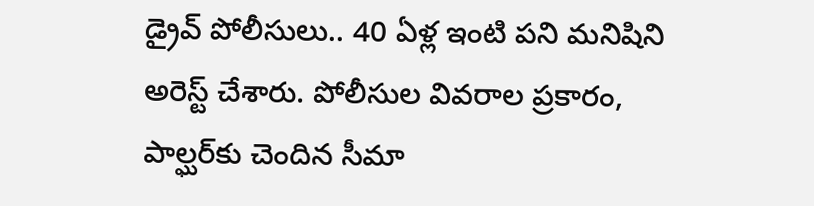డ్రైవ్ పోలీసులు.. 40 ఏళ్ల ఇంటి పని మనిషిని అరెస్ట్ చేశారు. పోలీసుల వివరాల ప్రకారం, పాల్ఘర్‌కు చెందిన సీమా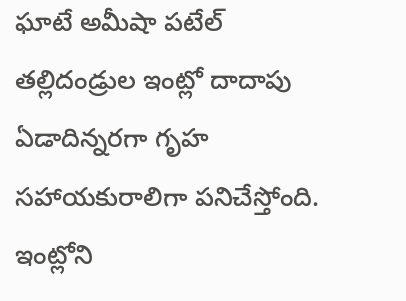ఘాటే అమీషా పటేల్ తల్లిదండ్రుల ఇంట్లో దాదాపు ఏడాదిన్నరగా గృహ సహాయకురాలిగా పనిచేస్తోంది. ఇంట్లోని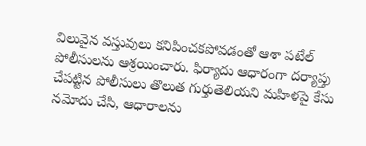విలువైన వస్తువులు కనిపించకపోవడంతో ఆశా పటేల్ పోలీసులను ఆశ్రయించారు. ఫిర్యాదు ఆధారంగా దర్యాప్తు చేపట్టిన పోలీసులు తొలుత గుర్తుతెలియని మహిళపై కేసు నమోదు చేసి, ఆధారాలను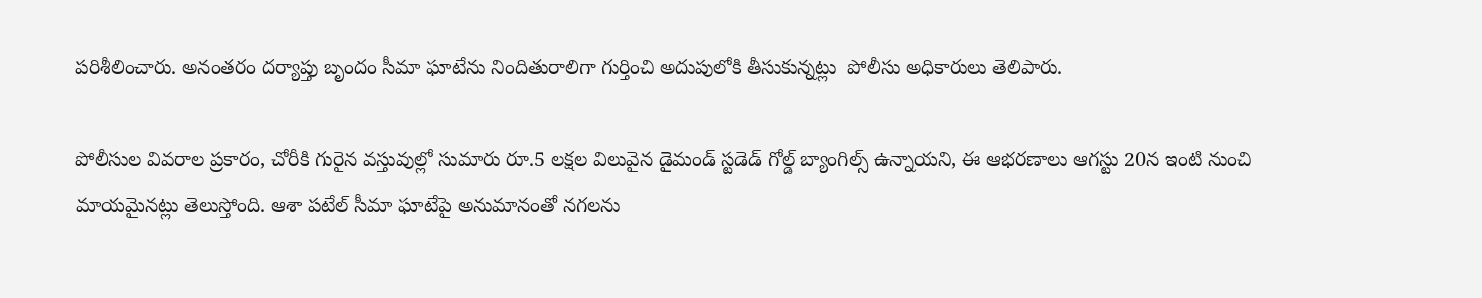పరిశీలించారు. అనంతరం దర్యాప్తు బృందం సీమా ఘాటేను నిందితురాలిగా గుర్తించి అదుపులోకి తీసుకున్నట్లు  పోలీసు అధికారులు తెలిపారు.

పోలీసుల వివరాల ప్రకారం, చోరీకి గురైన వస్తువుల్లో సుమారు రూ.5 లక్షల విలువైన డైమండ్ స్టడెడ్ గోల్డ్ బ్యాంగిల్స్ ఉన్నాయని, ఈ ఆభరణాలు ఆగస్టు 20న ఇంటి నుంచి మాయమైనట్లు తెలుస్తోంది. ఆశా పటేల్ సీమా ఘాటేపై అనుమానంతో నగలను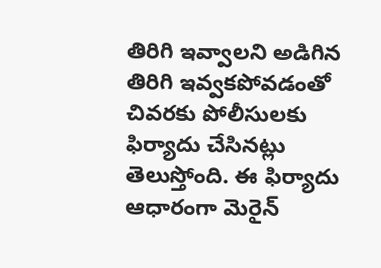తిరిగి ఇవ్వాలని అడిగిన తిరిగి ఇవ్వకపోవడంతో చివరకు పోలీసులకు ఫిర్యాదు చేసినట్లు తెలుస్తోంది. ఈ ఫిర్యాదు ఆధారంగా మెరైన్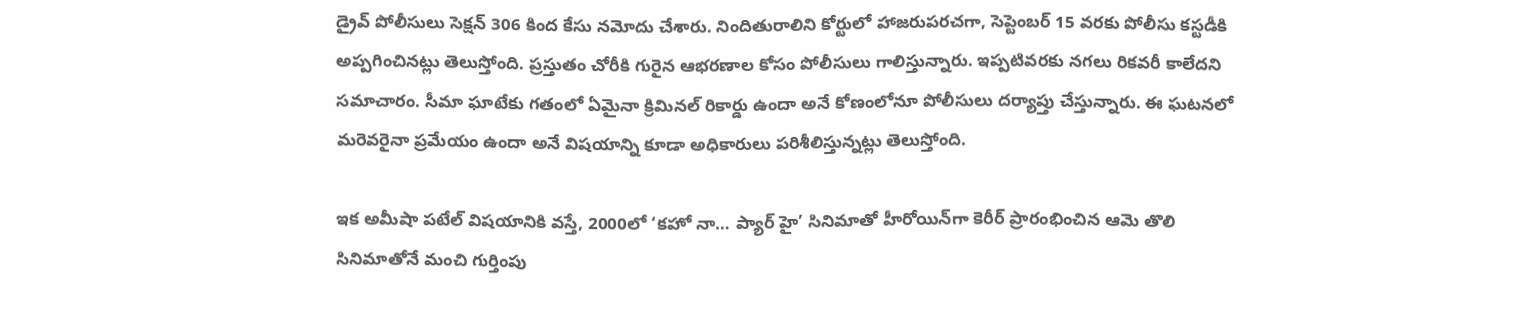డ్రైవ్ పోలీసులు సెక్షన్ 306 కింద కేసు నమోదు చేశారు. నిందితురాలిని కోర్టులో హాజరుపరచగా, సెప్టెంబర్ 15 వరకు పోలీసు కస్టడీకి అప్పగించినట్లు తెలుస్తోంది. ప్రస్తుతం చోరీకి గురైన ఆభరణాల కోసం పోలీసులు గాలిస్తున్నారు. ఇప్పటివరకు నగలు రికవరీ కాలేదని సమాచారం. సీమా ఘాటేకు గతంలో ఏమైనా క్రిమినల్ రికార్డు ఉందా అనే కోణంలోనూ పోలీసులు దర్యాప్తు చేస్తున్నారు. ఈ ఘటనలో మరెవరైనా ప్రమేయం ఉందా అనే విషయాన్ని కూడా అధికారులు పరిశీలిస్తున్నట్లు తెలుస్తోంది.

ఇక అమీషా పటేల్ విషయానికి వస్తే, 2000లో ‘కహో నా… ప్యార్ హై’ సినిమాతో హీరోయిన్‌గా కెరీర్ ప్రారంభించిన ఆమె తొలి సినిమాతోనే మంచి గుర్తింపు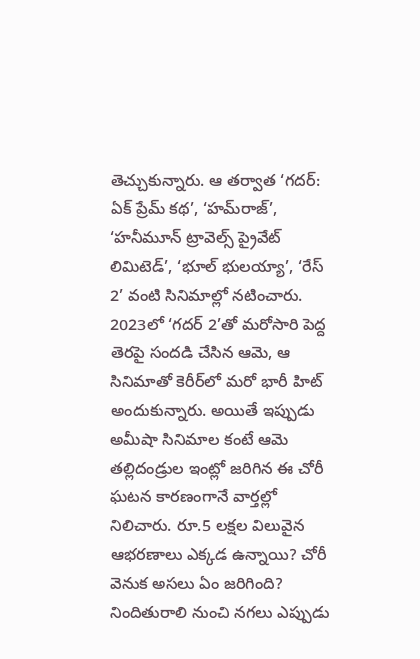తెచ్చుకున్నారు. ఆ తర్వాత ‘గదర్: ఏక్ ప్రేమ్ కథ’, ‘హమ్‌రాజ్’, ‘హనీమూన్ ట్రావెల్స్ ప్రైవేట్ లిమిటెడ్’, ‘భూల్ భులయ్యా’, ‘రేస్ 2’ వంటి సినిమాల్లో నటించారు. 2023లో ‘గదర్ 2’తో మరోసారి పెద్ద తెరపై సందడి చేసిన ఆమె, ఆ సినిమాతో కెరీర్‌లో మరో భారీ హిట్ అందుకున్నారు. అయితే ఇప్పుడు అమీషా సినిమాల కంటే ఆమె తల్లిదండ్రుల ఇంట్లో జరిగిన ఈ చోరీ ఘటన కారణంగానే వార్తల్లో నిలిచారు. రూ.5 లక్షల విలువైన ఆభరణాలు ఎక్కడ ఉన్నాయి? చోరీ వెనుక అసలు ఏం జరిగింది? నిందితురాలి నుంచి నగలు ఎప్పుడు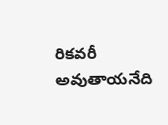రికవరీ అవుతాయనేది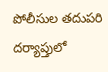పోలీసుల తదుపరి దర్యాప్తులో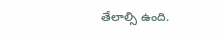తేలాల్సి ఉంది.